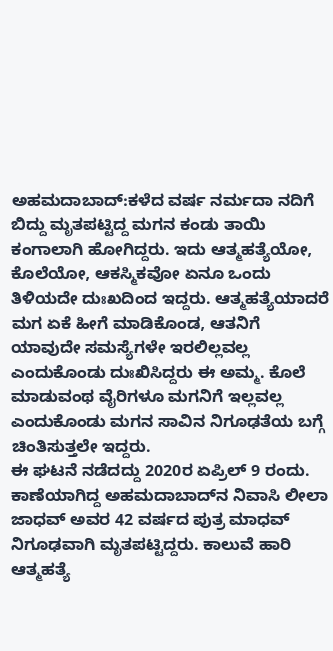ಅಹಮದಾಬಾದ್‌:ಕಳೆದ ವರ್ಷ ನರ್ಮದಾ ನದಿಗೆ ಬಿದ್ದು ಮೃತಪಟ್ಟಿದ್ದ ಮಗನ ಕಂಡು ತಾಯಿ ಕಂಗಾಲಾಗಿ ಹೋಗಿದ್ದರು. ಇದು ಆತ್ಮಹತ್ಯೆಯೋ, ಕೊಲೆಯೋ, ಆಕಸ್ಮಿಕವೋ ಏನೂ ಒಂದು ತಿಳಿಯದೇ ದುಃಖದಿಂದ ಇದ್ದರು. ಆತ್ಮಹತ್ಯೆಯಾದರೆ ಮಗ ಏಕೆ ಹೀಗೆ ಮಾಡಿಕೊಂಡ, ಆತನಿಗೆ ಯಾವುದೇ ಸಮಸ್ಯೆಗಳೇ ಇರಲಿಲ್ಲವಲ್ಲ ಎಂದುಕೊಂಡು ದುಃಖಿಸಿದ್ದರು ಈ ಅಮ್ಮ. ಕೊಲೆ ಮಾಡುವಂಥ ವೈರಿಗಳೂ ಮಗನಿಗೆ ಇಲ್ಲವಲ್ಲ ಎಂದುಕೊಂಡು ಮಗನ ಸಾವಿನ ನಿಗೂಢತೆಯ ಬಗ್ಗೆ ಚಿಂತಿಸುತ್ತಲೇ ಇದ್ದರು.
ಈ ಘಟನೆ ನಡೆದದ್ದು 2020ರ ಏಪ್ರಿಲ್‌ 9 ರಂದು. ಕಾಣೆಯಾಗಿದ್ದ ಅಹಮದಾಬಾದ್‌ನ ನಿವಾಸಿ ಲೀಲಾ ಜಾಧವ್ ಅವರ 42 ವರ್ಷದ ಪುತ್ರ ಮಾಧವ್‌ ನಿಗೂಢವಾಗಿ ಮೃತಪಟ್ಟಿದ್ದರು. ಕಾಲುವೆ ಹಾರಿ ಆತ್ಮಹತ್ಯೆ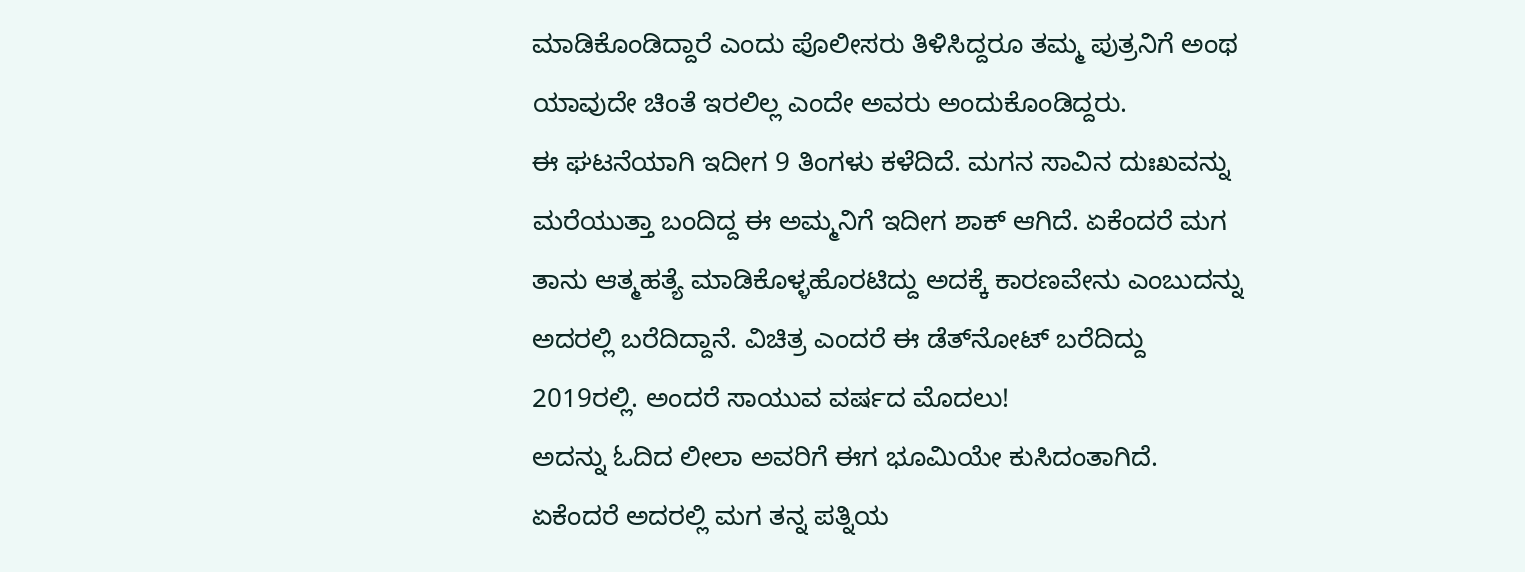ಮಾಡಿಕೊಂಡಿದ್ದಾರೆ ಎಂದು ಪೊಲೀಸರು ತಿಳಿಸಿದ್ದರೂ ತಮ್ಮ ಪುತ್ರನಿಗೆ ಅಂಥ ಯಾವುದೇ ಚಿಂತೆ ಇರಲಿಲ್ಲ ಎಂದೇ ಅವರು ಅಂದುಕೊಂಡಿದ್ದರು.
ಈ ಘಟನೆಯಾಗಿ ಇದೀಗ 9 ತಿಂಗಳು ಕಳೆದಿದೆ. ಮಗನ ಸಾವಿನ ದುಃಖವನ್ನು ಮರೆಯುತ್ತಾ ಬಂದಿದ್ದ ಈ ಅಮ್ಮನಿಗೆ ಇದೀಗ ಶಾಕ್‌ ಆಗಿದೆ. ಏಕೆಂದರೆ ಮಗ ತಾನು ಆತ್ಮಹತ್ಯೆ ಮಾಡಿಕೊಳ್ಳಹೊರಟಿದ್ದು ಅದಕ್ಕೆ ಕಾರಣವೇನು ಎಂಬುದನ್ನು ಅದರಲ್ಲಿ ಬರೆದಿದ್ದಾನೆ. ವಿಚಿತ್ರ ಎಂದರೆ ಈ ಡೆತ್‌ನೋಟ್‌ ಬರೆದಿದ್ದು 2019ರಲ್ಲಿ. ಅಂದರೆ ಸಾಯುವ ವರ್ಷದ ಮೊದಲು!
ಅದನ್ನು ಓದಿದ ಲೀಲಾ ಅವರಿಗೆ ಈಗ ಭೂಮಿಯೇ ಕುಸಿದಂತಾಗಿದೆ. ಏಕೆಂದರೆ ಅದರಲ್ಲಿ ಮಗ ತನ್ನ ಪತ್ನಿಯ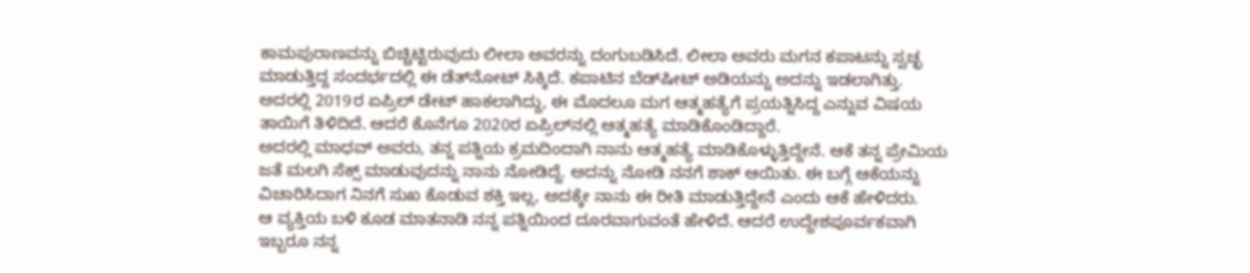ಕಾಮಪುರಾಣವನ್ನು ಬಿಚ್ಚಿಟ್ಟಿರುವುದು ಲೀಲಾ ಅವರನ್ನು ದಂಗುಬಡಿಸಿದೆ. ಲೀಲಾ ಅವರು ಮಗನ ಕಪಾಟನ್ನು ಸ್ವಚ್ಛ ಮಾಡುತ್ತಿದ್ದ ಸಂದರ್ಭದಲ್ಲಿ ಈ ಡೆತ್‌ನೋಟ್‌ ಸಿಕ್ಕಿದೆ. ಕಪಾಟಿನ ಬೆಡ್‌ಷೀಟ್‌ ಅಡಿಯನ್ನು ಅದನ್ನು ಇಡಲಾಗಿತ್ತು.
ಅದರಲ್ಲಿ 2019ರ ಏಪ್ರಿಲ್‌ ಡೇಟ್‌ ಹಾಕಲಾಗಿದ್ದು, ಈ ಮೊದಲೂ ಮಗ ಆತ್ಮಹತ್ಯೆಗೆ ಪ್ರಯತ್ನಿಸಿದ್ದ ಎನ್ನುವ ವಿಷಯ ತಾಯಿಗೆ ತಿಳಿದಿದೆ. ಆದರೆ ಕೊನೆಗೂ 2020ರ ಏಪ್ರಿಲ್‌ನಲ್ಲಿ ಆತ್ಮಹತ್ಯೆ ಮಾಡಿಕೊಂಡಿದ್ದಾರೆ.
ಅದರಲ್ಲಿ ಮಾಧವ್‌ ಅವರು, ತನ್ನ ಪತ್ನಿಯ ಕ್ರಮದಿಂದಾಗಿ ನಾನು ಆತ್ಮಹತ್ಯೆ ಮಾಡಿಕೊಳ್ಳುತ್ತಿದ್ದೇನೆ. ಆಕೆ ತನ್ನ ಪ್ರೇಮಿಯ ಜತೆ ಮಲಗಿ ಸೆಕ್ಸ್‌ ಮಾಡುವುದನ್ನು ನಾನು ನೋಡಿದ್ದೆ. ಅದನ್ನು ನೋಡಿ ನನಗೆ ಶಾಕ್‌ ಆಯಿತು. ಈ ಬಗ್ಗೆ ಆಕೆಯನ್ನು ವಿಚಾರಿಸಿದಾಗ ನಿನಗೆ ಸುಖ ಕೊಡುವ ಶಕ್ತಿ ಇಲ್ಲ, ಅದಕ್ಕೇ ನಾನು ಈ ರೀತಿ ಮಾಡುತ್ತಿದ್ದೇನೆ ಎಂದು ಆಕೆ ಹೇಳಿದರು.
ಆ ವ್ಯಕ್ತಿಯ ಬಳಿ ಕೂಡ ಮಾತನಾಡಿ ನನ್ನ ಪತ್ನಿಯಿಂದ ದೂರವಾಗುವಂತೆ ಹೇಳಿದೆ. ಆದರೆ ಉದ್ದೇಶಪೂರ್ವಕವಾಗಿ ಇಬ್ಬರೂ ನನ್ನ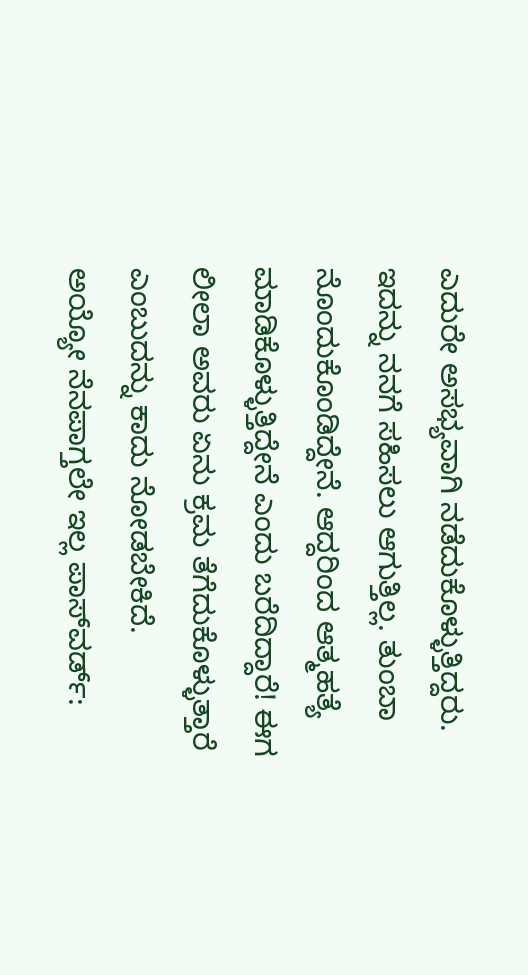ಎದುರೇ ಅಸಭ್ಯವಾಗಿ ನಡೆದುಕೊಳ್ಳುತ್ತಿದ್ದರು. ಇದನ್ನು ನನಗೆ ಸಹಿಸಲು ಆಗುತ್ತಿಲ್ಲ. ತುಂಬಾ ನೊಂದುಕೊಂಡಿದ್ದೇನೆ. ಆದ್ದರಿಂದ ಆತ್ಮಹತ್ಯೆ ಮಾಡಿಕೊಳ್ಳುತ್ತಿದ್ದೇನೆ ಎಂದು ಬರೆದಿದ್ದಾರೆ! ಈಗ ಲೀಲಾ ಅವರು ಏನು ಕ್ರಮ ತೆಗೆದುಕೊಳ್ಳುತ್ತಾರೆ ಎಂಬುದನ್ನು ಕಾದು ನೋಡಬೇಕಿದೆ.
ಅಯ್ಯೋ ನೆನಪಾಗ್ತಲೇ ಇಲ್ಲ ಪಾಸ್‌ವರ್ಡ್‌: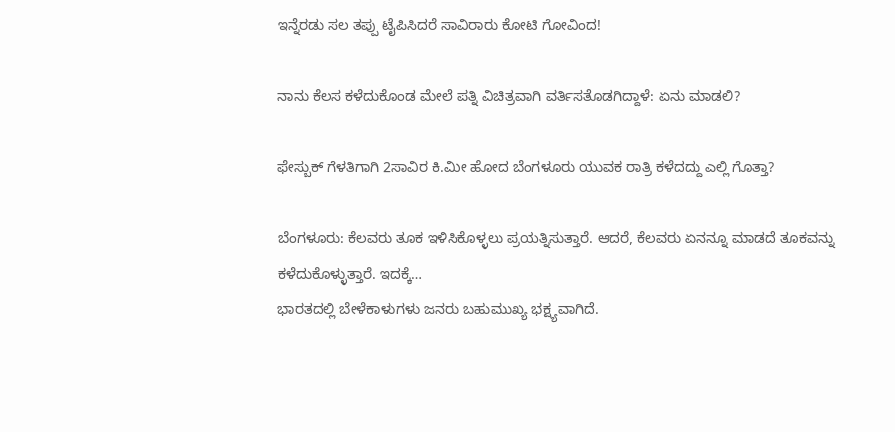ಇನ್ನೆರಡು ಸಲ ತಪ್ಪು ಟೈಪಿಸಿದರೆ ಸಾವಿರಾರು ಕೋಟಿ ಗೋವಿಂದ!

ನಾನು ಕೆಲಸ ಕಳೆದುಕೊಂಡ ಮೇಲೆ ಪತ್ನಿ ವಿಚಿತ್ರವಾಗಿ ವರ್ತಿಸತೊಡಗಿದ್ದಾಳೆ: ಏನು ಮಾಡಲಿ?

ಫೇಸ್ಬುಕ್ ಗೆಳತಿಗಾಗಿ 2ಸಾವಿರ ಕಿ.ಮೀ ಹೋದ ಬೆಂಗಳೂರು ಯುವಕ ರಾತ್ರಿ ಕಳೆದದ್ದು ಎಲ್ಲಿ ಗೊತ್ತಾ?

ಬೆಂಗಳೂರು: ಕೆಲವರು ತೂಕ ಇಳಿಸಿಕೊಳ್ಳಲು ಪ್ರಯತ್ನಿಸುತ್ತಾರೆ. ಆದರೆ, ಕೆಲವರು ಏನನ್ನೂ ಮಾಡದೆ ತೂಕವನ್ನು ಕಳೆದುಕೊಳ್ಳುತ್ತಾರೆ. ಇದಕ್ಕೆ…
ಭಾರತದಲ್ಲಿ ಬೇಳೆಕಾಳುಗಳು ಜನರು ಬಹುಮುಖ್ಯ ಭಕ್ಷ್ಯವಾಗಿದೆ.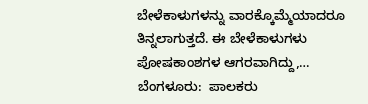ಬೇಳೆಕಾಳುಗಳನ್ನು ವಾರಕ್ಕೊಮ್ಮೆಯಾದರೂ ತಿನ್ನಲಾಗುತ್ತದೆ. ಈ ಬೇಳೆಕಾಳುಗಳು ಪೋಷಕಾಂಶಗಳ ಆಗರವಾಗಿದ್ದು,…
ಬೆಂಗಳೂರು:  ಪಾಲಕರು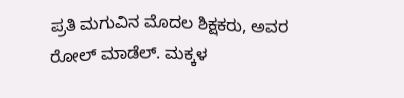ಪ್ರತಿ ಮಗುವಿನ ಮೊದಲ ಶಿಕ್ಷಕರು, ಅವರ ರೋಲ್ ಮಾಡೆಲ್. ಮಕ್ಕಳ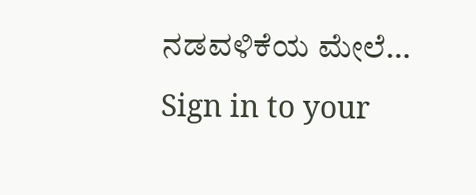ನಡವಳಿಕೆಯ ಮೇಲೆ…
Sign in to your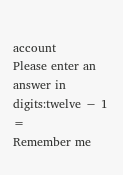account
Please enter an answer in digits:twelve − 1 =
Remember me